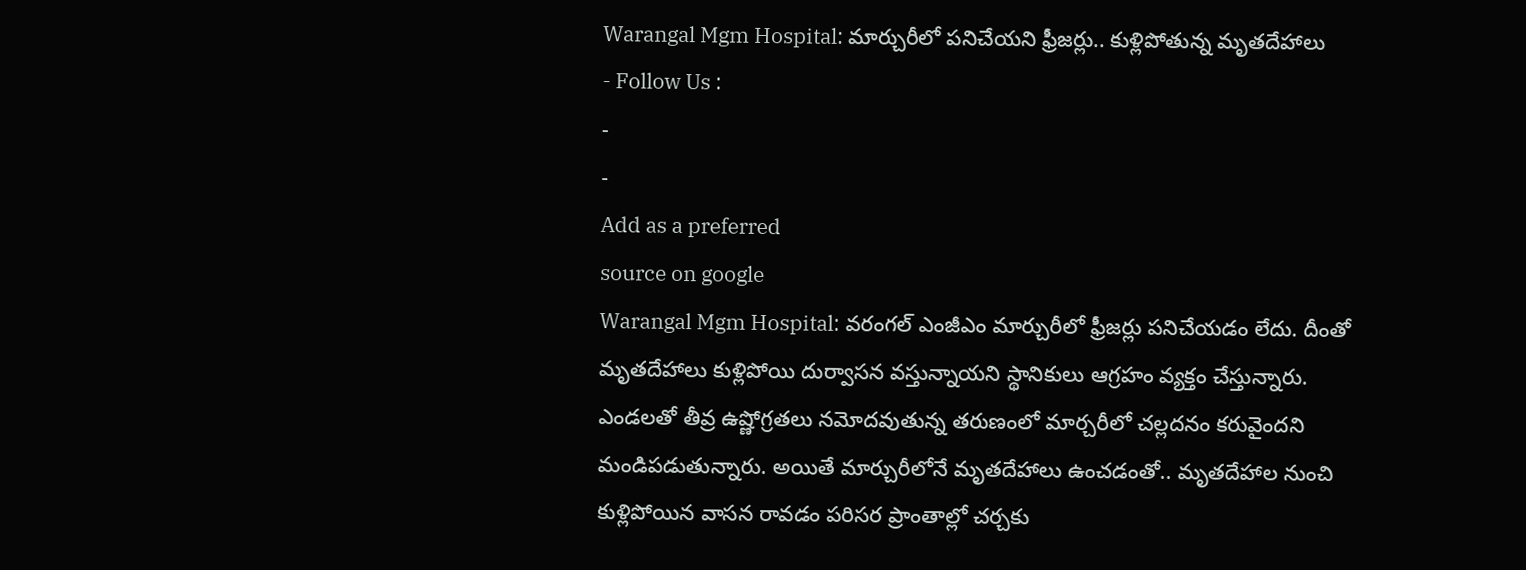Warangal Mgm Hospital: మార్చురీలో పనిచేయని ఫ్రీజర్లు.. కుళ్లిపోతున్న మృతదేహాలు
- Follow Us :
-
-
Add as a preferred
source on google
Warangal Mgm Hospital: వరంగల్ ఎంజీఎం మార్చురీలో ఫ్రీజర్లు పనిచేయడం లేదు. దీంతో మృతదేహాలు కుళ్లిపోయి దుర్వాసన వస్తున్నాయని స్థానికులు ఆగ్రహం వ్యక్తం చేస్తున్నారు. ఎండలతో తీవ్ర ఉష్ణోగ్రతలు నమోదవుతున్న తరుణంలో మార్చరీలో చల్లదనం కరువైందని మండిపడుతున్నారు. అయితే మార్చురీలోనే మృతదేహాలు ఉంచడంతో.. మృతదేహాల నుంచి కుళ్లిపోయిన వాసన రావడం పరిసర ప్రాంతాల్లో చర్చకు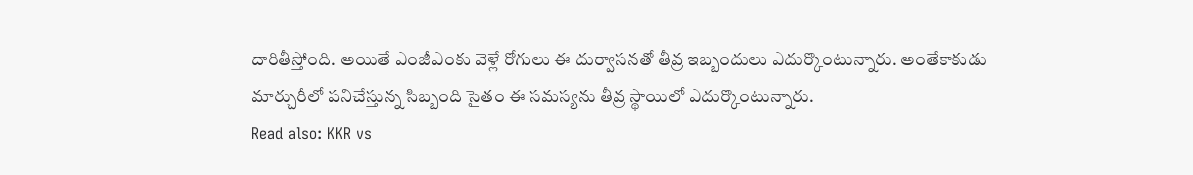దారితీస్తోంది. అయితే ఎంజీఎంకు వెళ్లే రోగులు ఈ దుర్వాసనతో తీవ్ర ఇబ్బందులు ఎదుర్కొంటున్నారు. అంతేకాకుడు మార్చురీలో పనిచేస్తున్న సిబ్బంది సైతం ఈ సమస్యను తీవ్ర స్థాయిలో ఎదుర్కొంటున్నారు.
Read also: KKR vs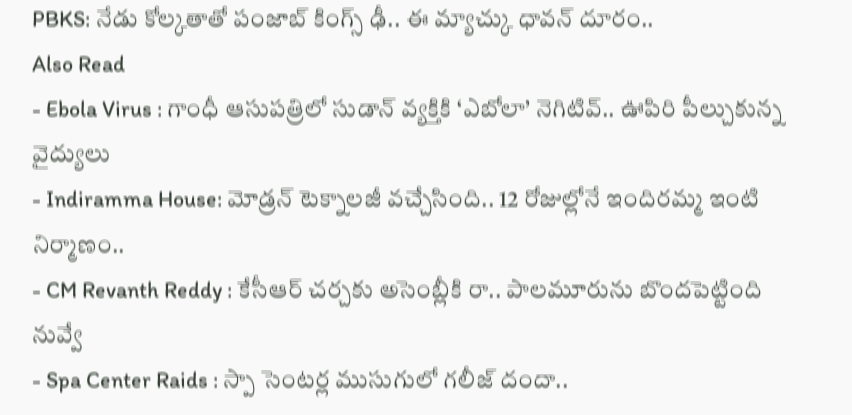PBKS: నేడు కోల్కతాతో పంజాబ్ కింగ్స్ ఢీ.. ఈ మ్యాచ్కు ధావన్ దూరం..
Also Read
- Ebola Virus : గాంధీ ఆసుపత్రిలో సుడాన్ వ్యక్తికి ‘ఎబోలా’ నెగిటివ్.. ఊపిరి పీల్చుకున్న వైద్యులు
- Indiramma House: మోడ్రన్ టెక్నాలజీ వచ్చేసింది.. 12 రోజుల్లోనే ఇందిరమ్మ ఇంటి నిర్మాణం..
- CM Revanth Reddy : కేసీఆర్ చర్చకు అసెంబ్లీకి రా.. పాలమూరును బొందపెట్టింది నువ్వే
- Spa Center Raids : స్పా సెంటర్ల ముసుగులో గలీజ్ దందా..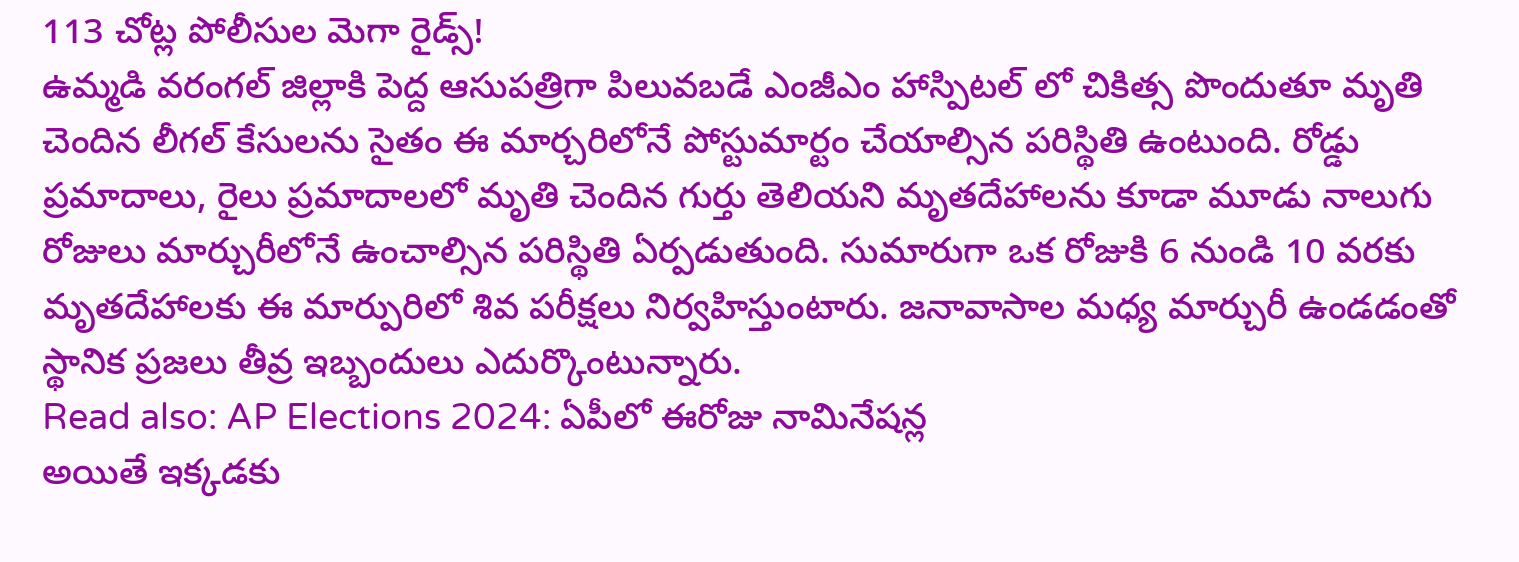113 చోట్ల పోలీసుల మెగా రైడ్స్!
ఉమ్మడి వరంగల్ జిల్లాకి పెద్ద ఆసుపత్రిగా పిలువబడే ఎంజీఎం హాస్పిటల్ లో చికిత్స పొందుతూ మృతి చెందిన లీగల్ కేసులను సైతం ఈ మార్చరిలోనే పోస్టుమార్టం చేయాల్సిన పరిస్థితి ఉంటుంది. రోడ్డు ప్రమాదాలు, రైలు ప్రమాదాలలో మృతి చెందిన గుర్తు తెలియని మృతదేహాలను కూడా మూడు నాలుగు రోజులు మార్చురీలోనే ఉంచాల్సిన పరిస్థితి ఏర్పడుతుంది. సుమారుగా ఒక రోజుకి 6 నుండి 10 వరకు మృతదేహాలకు ఈ మార్పురిలో శివ పరీక్షలు నిర్వహిస్తుంటారు. జనావాసాల మధ్య మార్చురీ ఉండడంతో స్థానిక ప్రజలు తీవ్ర ఇబ్బందులు ఎదుర్కొంటున్నారు.
Read also: AP Elections 2024: ఏపీలో ఈరోజు నామినేషన్ల
అయితే ఇక్కడకు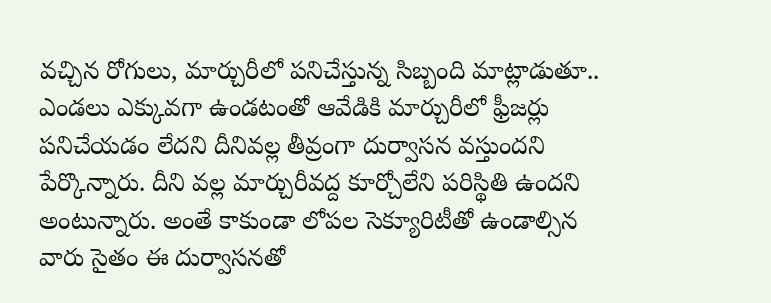వచ్చిన రోగులు, మార్చురీలో పనిచేస్తున్న సిబ్బంది మాట్లాడుతూ.. ఎండలు ఎక్కువగా ఉండటంతో ఆవేడికి మార్చురీలో ఫ్రీజర్లు పనిచేయడం లేదని దీనివల్ల తీవ్రంగా దుర్వాసన వస్తుందని పేర్కొన్నారు. దీని వల్ల మార్చురీవద్ద కూర్చోలేని పరిస్థితి ఉందని అంటున్నారు. అంతే కాకుండా లోపల సెక్యూరిటీతో ఉండాల్సిన వారు సైతం ఈ దుర్వాసనతో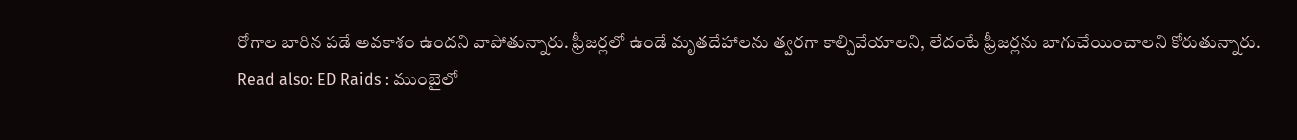రోగాల బారిన పడే అవకాశం ఉందని వాపోతున్నారు. ఫ్రీజర్లలో ఉండే మృతదేహాలను త్వరగా కాల్చివేయాలని, లేదంటే ఫ్రీజర్లను బాగుచేయించాలని కోరుతున్నారు.
Read also: ED Raids : ముంబైలో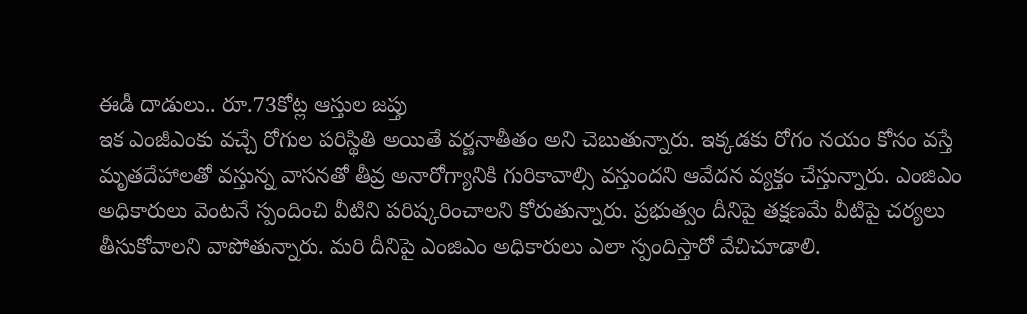ఈడీ దాడులు.. రూ.73కోట్ల ఆస్తుల జప్తు
ఇక ఎంజీఎంకు వచ్చే రోగుల పరిస్థితి అయితే వర్ణనాతీతం అని చెబుతున్నారు. ఇక్కడకు రోగం నయం కోసం వస్తే మృతదేహాలతో వస్తున్న వాసనతో తీవ్ర అనారోగ్యానికి గురికావాల్సి వస్తుందని ఆవేదన వ్యక్తం చేస్తున్నారు. ఎంజిఎం అధికారులు వెంటనే స్పందించి వీటిని పరిష్కరించాలని కోరుతున్నారు. ప్రభుత్వం దీనిపై తక్షణమే వీటిపై చర్యలు తీసుకోవాలని వాపోతున్నారు. మరి దీనిపై ఎంజిఎం అధికారులు ఎలా స్పందిస్తారో వేచిచూడాలి.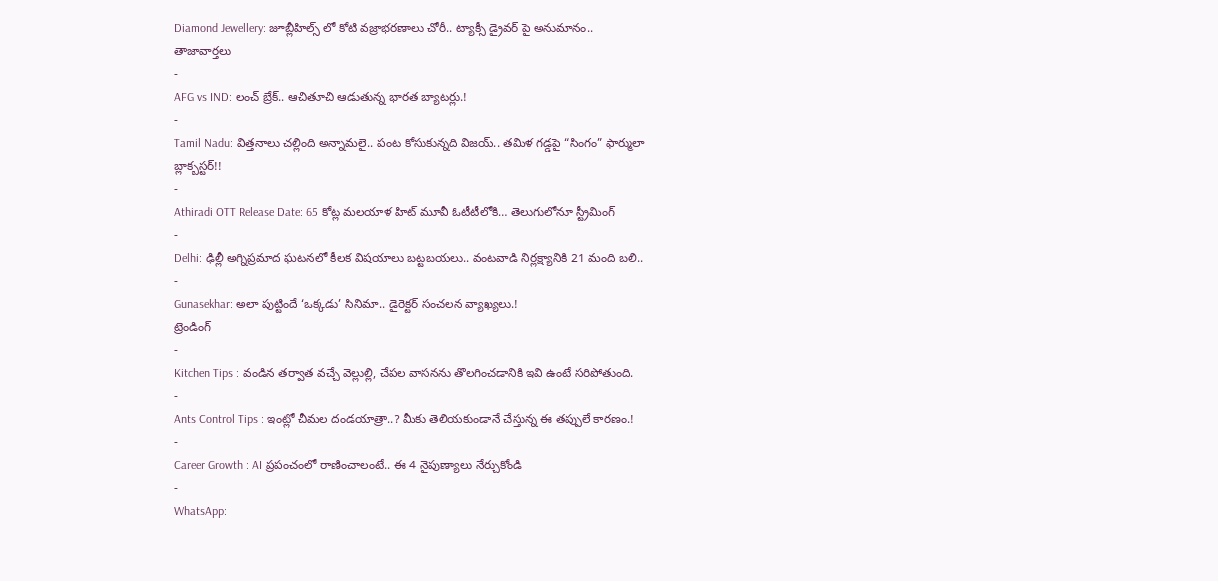Diamond Jewellery: జూబ్లీహిల్స్ లో కోటి వజ్రాభరణాలు చోరీ.. ట్యాక్సీ డ్రైవర్ పై అనుమానం..
తాజావార్తలు
-
AFG vs IND: లంచ్ బ్రేక్.. ఆచితూచి ఆడుతున్న భారత బ్యాటర్లు.!
-
Tamil Nadu: విత్తనాలు చల్లింది అన్నామలై.. పంట కోసుకున్నది విజయ్.. తమిళ గడ్డపై “సింగం” ఫార్ములా బ్లాక్బస్టర్!!
-
Athiradi OTT Release Date: 65 కోట్ల మలయాళ హిట్ మూవీ ఓటీటీలోకి… తెలుగులోనూ స్ట్రీమింగ్
-
Delhi: ఢిల్లీ అగ్నిప్రమాద ఘటనలో కీలక విషయాలు బట్టబయలు.. వంటవాడి నిర్లక్ష్యానికి 21 మంది బలి..
-
Gunasekhar: అలా పుట్టిందే ‘ఒక్కడు’ సినిమా.. డైరెక్టర్ సంచలన వ్యాఖ్యలు.!
ట్రెండింగ్
-
Kitchen Tips : వండిన తర్వాత వచ్చే వెల్లుల్లి, చేపల వాసనను తొలగించడానికి ఇవి ఉంటే సరిపోతుంది.
-
Ants Control Tips : ఇంట్లో చీమల దండయాత్రా..? మీకు తెలియకుండానే చేస్తున్న ఈ తప్పులే కారణం.!
-
Career Growth : AI ప్రపంచంలో రాణించాలంటే.. ఈ 4 నైపుణ్యాలు నేర్చుకోండి
-
WhatsApp: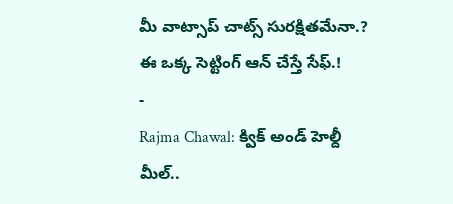మీ వాట్సాప్ చాట్స్ సురక్షితమేనా.? ఈ ఒక్క సెట్టింగ్ ఆన్ చేస్తే సేఫ్.!
-
Rajma Chawal: క్విక్ అండ్ హెల్దీ మీల్..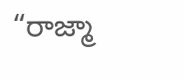“రాజ్మా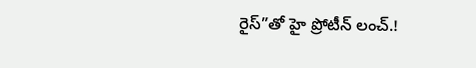రైస్”తో హై ప్రోటీన్ లంచ్.!